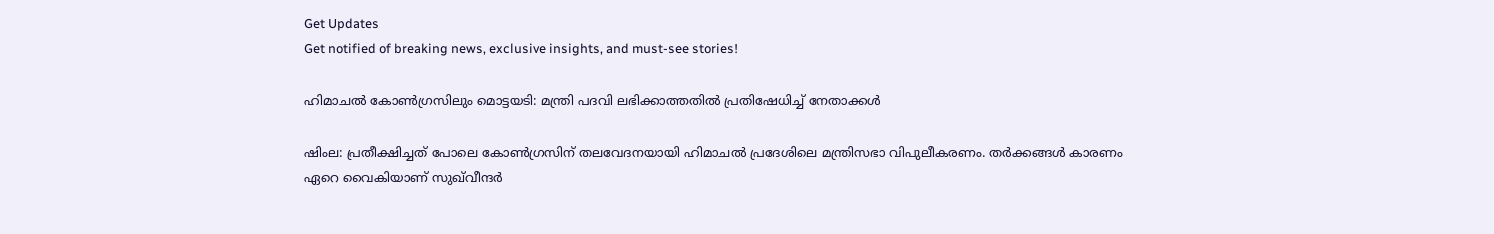Get Updates
Get notified of breaking news, exclusive insights, and must-see stories!

ഹിമാചല്‍ കോണ്‍ഗ്രസിലും മൊട്ടയടി: മന്ത്രി പദവി ലഭിക്കാത്തതില്‍ പ്രതിഷേധിച്ച് നേതാക്കള്‍

ഷിംല: പ്രതീക്ഷിച്ചത് പോലെ കോണ്‍ഗ്രസിന് തലവേദനയായി ഹിമാചല്‍ പ്രദേശിലെ മന്ത്രിസഭാ വിപുലീകരണം. തർക്കങ്ങള്‍ കാരണം ഏറെ വൈകിയാണ് സുഖ്‌വീന്ദർ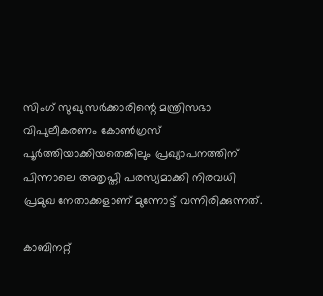സിംഗ് സുഖു സർക്കാരിന്റെ മന്ത്രിസഭാ വിപുലീകരണം കോണ്‍ഗ്രസ് പൂർത്തിയാക്കിയതെങ്കിലും പ്രഖ്യാപനത്തിന് പിന്നാലെ അതൃപ്തി പരസ്യമാക്കി നിരവധി പ്രമുഖ നേതാക്കളാണ് മുന്നോട്ട് വന്നിരിക്കുന്നത്.

കാബിനറ്റ്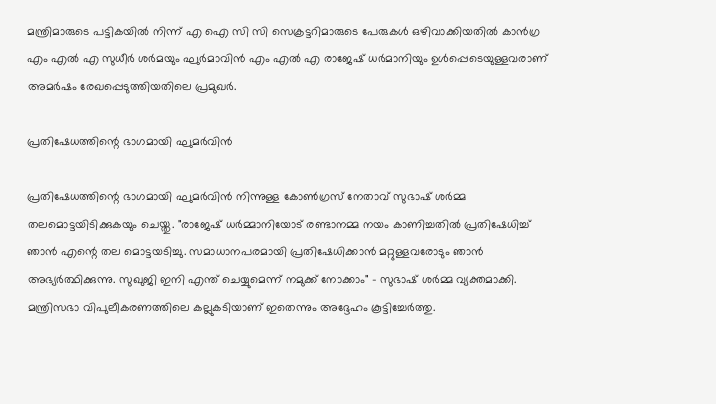മന്ത്രിമാരുടെ പട്ടികയിൽ നിന്ന് എ ഐ സി സി സെക്രട്ടറിമാരുടെ പേരുകൾ ഒഴിവാക്കിയതിൽ കാൻഗ്ര എം എൽ എ സുധീർ ശർമയും ഘുർമാവിൻ എം എൽ എ രാജേഷ് ധർമാനിയും ഉൾപ്പെടെയുള്ളവരാണ് അമർഷം രേഖപ്പെടുത്തിയതിലെ പ്രമുഖർ.

പ്രതിഷേധത്തിന്റെ ഭാഗമായി ഘുമർവിൻ

പ്രതിഷേധത്തിന്റെ ഭാഗമായി ഘുമർവിൻ നിന്നുള്ള കോൺഗ്രസ് നേതാവ് സുഭാഷ് ശർമ്മ തലമൊട്ടയിടിക്കുകയും ചെയ്തു. "രാജേഷ് ധർമ്മാനിയോട് രണ്ടാനമ്മ നയം കാണിച്ചതില്‍ പ്രതിഷേധിച്ച് ഞാൻ എന്റെ തല മൊട്ടയടിച്ചു. സമാധാനപരമായി പ്രതിഷേധിക്കാൻ മറ്റുള്ളവരോടും ഞാൻ അഭ്യർത്ഥിക്കുന്നു. സുഖുജി ഇനി എന്ത് ചെയ്യുമെന്ന് നമുക്ക് നോക്കാം" - സുഭാഷ് ശർമ്മ വ്യക്തമാക്കി. മന്ത്രിസഭാ വിപുലീകരണത്തിലെ കല്ലുകടിയാണ് ഇതെന്നും അദ്ദേഹം കൂട്ടിച്ചേർത്തു.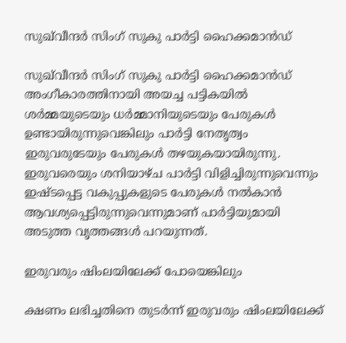സുഖ്‌വീന്ദർ സിംഗ് സുകു പാർട്ടി ഹൈക്കമാൻഡ്

സുഖ്‌വീന്ദർ സിംഗ് സുകു പാർട്ടി ഹൈക്കമാൻഡ് അംഗീകാരത്തിനായി അയച്ച പട്ടികയിൽ ശർമ്മയുടെയും ധർമ്മാനിയുടെയും പേരുകൾ ഉണ്ടായിരുന്നുവെങ്കിലും പാർട്ടി നേതൃത്വം ഇരുവരുടേയും പേരുകള്‍ തഴയുകയായിരുന്നു. ഇരുവരെയും ശനിയാഴ്ച പാർട്ടി വിളിച്ചിരുന്നുവെന്നും ഇഷ്ടപ്പെട്ട വകുപ്പുകളുടെ പേരുകൾ നൽകാൻ ആവശ്യപ്പെട്ടിരുന്നുവെന്നുമാണ് പാർട്ടിയുമായി അടുത്ത വൃത്തങ്ങൾ പറയുന്നത്.

ഇരുവരും ഷിംലയിലേക്ക് പോയെങ്കിലും

ക്ഷണം ലഭിച്ചതിനെ തുടർന്ന് ഇരുവരും ഷിംലയിലേക്ക്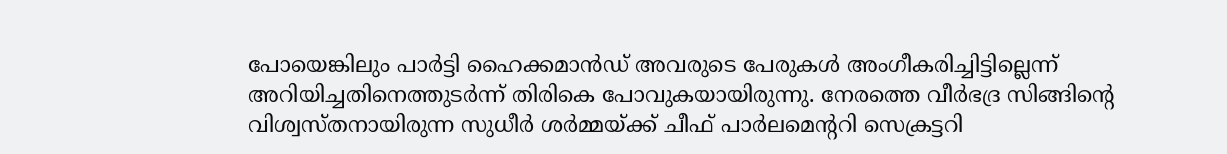പോയെങ്കിലും പാർട്ടി ഹൈക്കമാൻഡ് അവരുടെ പേരുകൾ അംഗീകരിച്ചിട്ടില്ലെന്ന് അറിയിച്ചതിനെത്തുടർന്ന് തിരികെ പോവുകയായിരുന്നു. നേരത്തെ വീർഭദ്ര സിങ്ങിന്റെ വിശ്വസ്തനായിരുന്ന സുധീർ ശർമ്മയ്ക്ക് ചീഫ് പാർലമെന്ററി സെക്രട്ടറി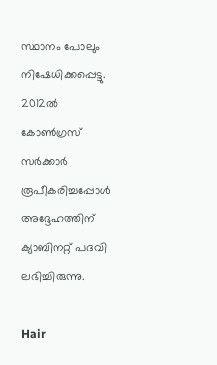സ്ഥാനം പോലും നിഷേധിക്കപ്പെട്ടു. 2012ൽ കോൺഗ്രസ് സർക്കാർ രൂപീകരിച്ചപ്പോൾ അദ്ദേഹത്തിന് ക്യാബിനറ്റ് പദവി ലഭിച്ചിരുന്നു.

Hair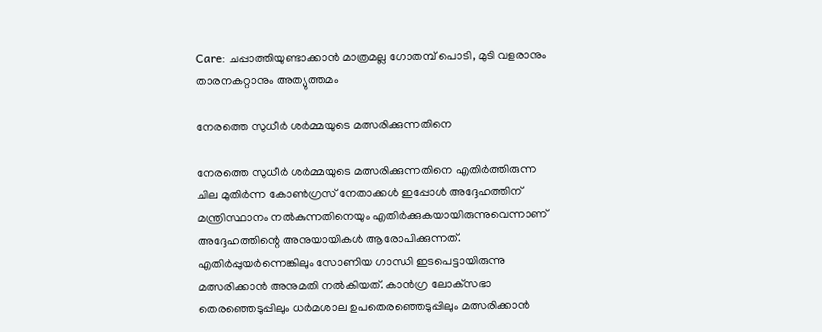Care: ചപ്പാത്തിയുണ്ടാക്കാന്‍ മാത്രമല്ല ഗോതമ്പ് പൊടി, മുടി വളരാനും താരനകറ്റാനും അത്യുത്തമം

നേരത്തെ സുധീർ ശർമ്മയുടെ മത്സരിക്കുന്നതിനെ

നേരത്തെ സുധീർ ശർമ്മയുടെ മത്സരിക്കുന്നതിനെ എതിർത്തിരുന്ന ചില മുതിർന്ന കോൺഗ്രസ് നേതാക്കൾ ഇപ്പോൾ അദ്ദേഹത്തിന് മന്ത്രിസ്ഥാനം നല്‍കുന്നതിനെയും എതിർക്കുകയായിരുന്നുവെന്നാണ് അദ്ദേഹത്തിന്റെ അനുയായികള്‍ ആരോപിക്കുന്നത്. എതിർപ്പുയർന്നെങ്കിലും സോണിയ ഗാന്ധി ഇടപെട്ടായിരുന്നു മത്സരിക്കാന്‍ അനുമതി നല്‍കിയത്. കാൻഗ്ര ലോക്‌സഭാ തെരഞ്ഞെടുപ്പിലും ധർമശാല ഉപതെരഞ്ഞെടുപ്പിലും മത്സരിക്കാൻ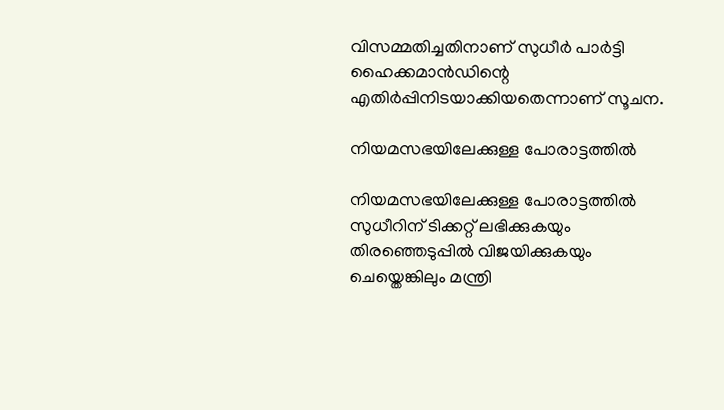വിസമ്മതിച്ചതിനാണ് സുധീർ പാർട്ടി ഹൈക്കമാൻഡിന്റെ എതിർപ്പിനിടയാക്കിയതെന്നാണ് സൂചന.

നിയമസഭയിലേക്കുള്ള പോരാട്ടത്തില്‍

നിയമസഭയിലേക്കുള്ള പോരാട്ടത്തില്‍ സുധീറിന് ടിക്കറ്റ് ലഭിക്കുകയും തിരഞ്ഞെടുപ്പിൽ വിജയിക്കുകയും ചെയ്തെങ്കിലും മന്ത്രി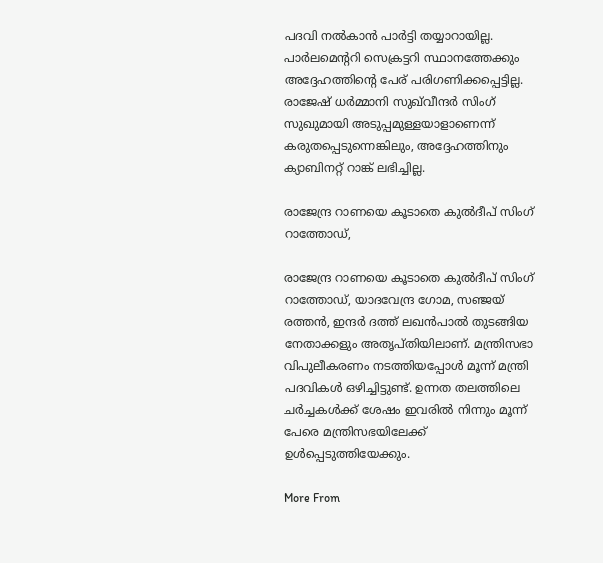പദവി നല്‍കാന്‍ പാർട്ടി തയ്യാറായില്ല. പാർലമെന്ററി സെക്രട്ടറി സ്ഥാനത്തേക്കും അദ്ദേഹത്തിന്റെ പേര് പരിഗണിക്കപ്പെട്ടില്ല. രാജേഷ് ധർമ്മാനി സുഖ്‌വീന്ദർ സിംഗ് സുഖുമായി അടുപ്പമുള്ളയാളാണെന്ന് കരുതപ്പെടുന്നെങ്കിലും, അദ്ദേഹത്തിനും ക്യാബിനറ്റ് റാങ്ക് ലഭിച്ചില്ല.

രാജേന്ദ്ര റാണയെ കൂടാതെ കുൽദീപ് സിംഗ് റാത്തോഡ്,

രാജേന്ദ്ര റാണയെ കൂടാതെ കുൽദീപ് സിംഗ് റാത്തോഡ്, യാദവേന്ദ്ര ഗോമ, സഞ്ജയ് രത്തൻ, ഇന്ദർ ദത്ത് ലഖൻപാൽ തുടങ്ങിയ നേതാക്കളും അതൃപ്തിയിലാണ്. മന്ത്രിസഭാ വിപുലീകരണം നടത്തിയപ്പോള്‍ മൂന്ന് മന്ത്രി പദവികള്‍ ഒഴിച്ചിട്ടുണ്ട്. ഉന്നത തലത്തിലെ ചർച്ചകള്‍ക്ക് ശേഷം ഇവരില്‍ നിന്നും മൂന്ന് പേരെ മന്ത്രിസഭയിലേക്ക് ഉള്‍പ്പെടുത്തിയേക്കും.

More From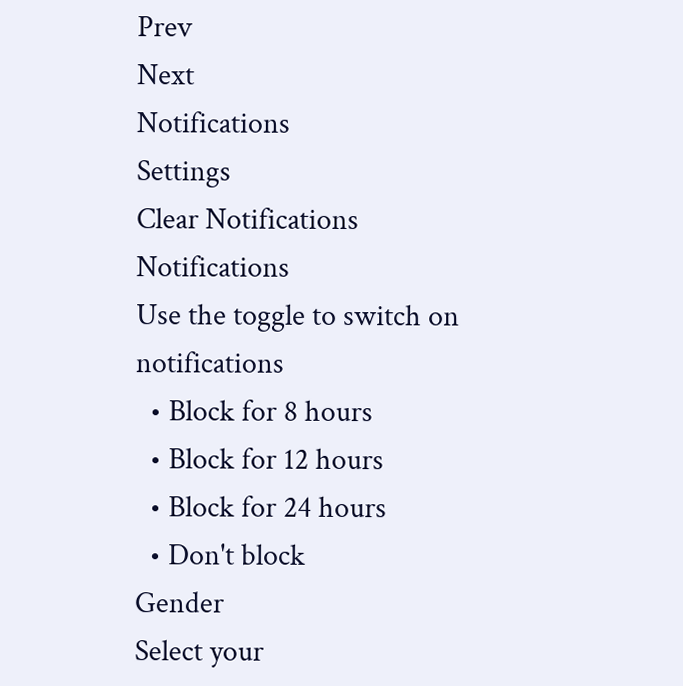Prev
Next
Notifications
Settings
Clear Notifications
Notifications
Use the toggle to switch on notifications
  • Block for 8 hours
  • Block for 12 hours
  • Block for 24 hours
  • Don't block
Gender
Select your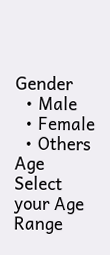Gender
  • Male
  • Female
  • Others
Age
Select your Age Range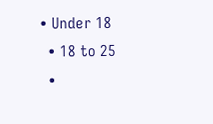• Under 18
  • 18 to 25
  •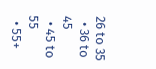26 to 35
  • 36 to 45
  • 45 to 55
  • 55+